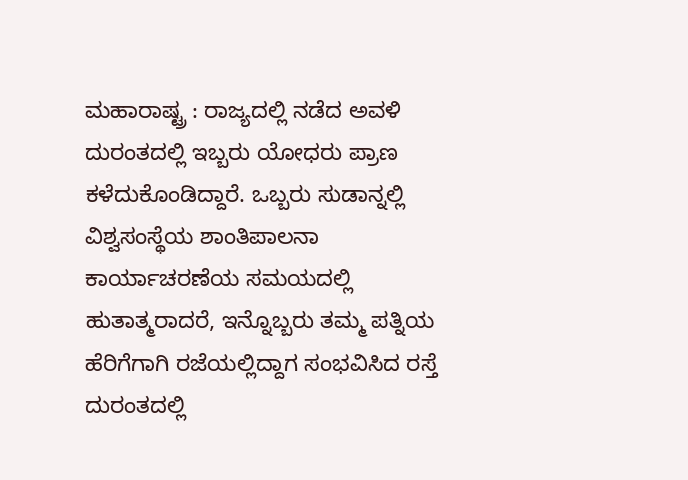ಮಹಾರಾಷ್ಟ್ರ : ರಾಜ್ಯದಲ್ಲಿ ನಡೆದ ಅವಳಿ ದುರಂತದಲ್ಲಿ ಇಬ್ಬರು ಯೋಧರು ಪ್ರಾಣ ಕಳೆದುಕೊಂಡಿದ್ದಾರೆ. ಒಬ್ಬರು ಸುಡಾನ್ನಲ್ಲಿ ವಿಶ್ವಸಂಸ್ಥೆಯ ಶಾಂತಿಪಾಲನಾ ಕಾರ್ಯಾಚರಣೆಯ ಸಮಯದಲ್ಲಿ ಹುತಾತ್ಮರಾದರೆ, ಇನ್ನೊಬ್ಬರು ತಮ್ಮ ಪತ್ನಿಯ ಹೆರಿಗೆಗಾಗಿ ರಜೆಯಲ್ಲಿದ್ದಾಗ ಸಂಭವಿಸಿದ ರಸ್ತೆ ದುರಂತದಲ್ಲಿ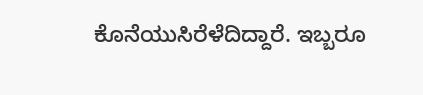ಕೊನೆಯುಸಿರೆಳೆದಿದ್ದಾರೆ. ಇಬ್ಬರೂ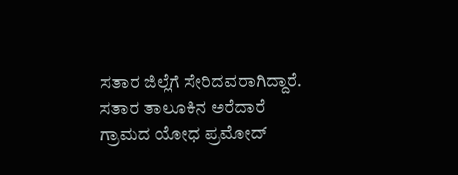ಸತಾರ ಜಿಲ್ಲೆಗೆ ಸೇರಿದವರಾಗಿದ್ದಾರೆ.
ಸತಾರ ತಾಲೂಕಿನ ಅರೆದಾರೆ ಗ್ರಾಮದ ಯೋಧ ಪ್ರಮೋದ್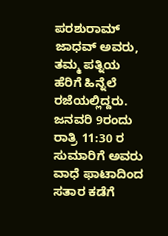ಪರಶುರಾಮ್ ಜಾಧವ್ ಅವರು, ತಮ್ಮ ಪತ್ನಿಯ ಹೆರಿಗೆ ಹಿನ್ನೆಲೆ ರಜೆಯಲ್ಲಿದ್ದರು. ಜನವರಿ 9ರಂದು ರಾತ್ರಿ 11:30 ರ ಸುಮಾರಿಗೆ ಅವರು ವಾಧೆ ಫಾಟಾದಿಂದ ಸತಾರ ಕಡೆಗೆ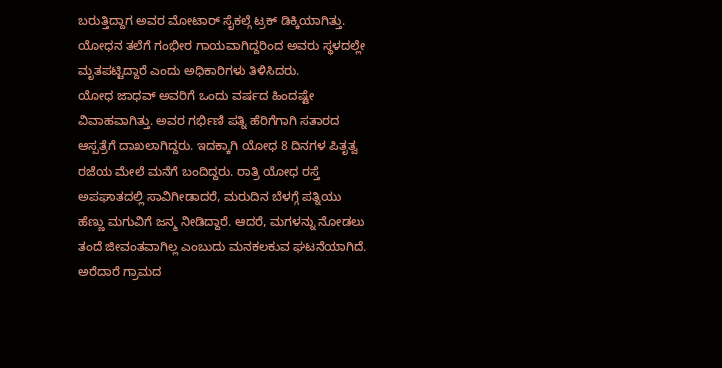ಬರುತ್ತಿದ್ದಾಗ ಅವರ ಮೋಟಾರ್ ಸೈಕಲ್ಗೆ ಟ್ರಕ್ ಡಿಕ್ಕಿಯಾಗಿತ್ತು. ಯೋಧನ ತಲೆಗೆ ಗಂಭೀರ ಗಾಯವಾಗಿದ್ದರಿಂದ ಅವರು ಸ್ಥಳದಲ್ಲೇ ಮೃತಪಟ್ಟಿದ್ದಾರೆ ಎಂದು ಅಧಿಕಾರಿಗಳು ತಿಳಿಸಿದರು.
ಯೋಧ ಜಾಧವ್ ಅವರಿಗೆ ಒಂದು ವರ್ಷದ ಹಿಂದಷ್ಟೇ ವಿವಾಹವಾಗಿತ್ತು. ಅವರ ಗರ್ಭಿಣಿ ಪತ್ನಿ ಹೆರಿಗೆಗಾಗಿ ಸತಾರದ ಆಸ್ಪತ್ರೆಗೆ ದಾಖಲಾಗಿದ್ದರು. ಇದಕ್ಕಾಗಿ ಯೋಧ 8 ದಿನಗಳ ಪಿತೃತ್ವ ರಜೆಯ ಮೇಲೆ ಮನೆಗೆ ಬಂದಿದ್ದರು. ರಾತ್ರಿ ಯೋಧ ರಸ್ತೆ ಅಪಘಾತದಲ್ಲಿ ಸಾವಿಗೀಡಾದರೆ, ಮರುದಿನ ಬೆಳಗ್ಗೆ ಪತ್ನಿಯು ಹೆಣ್ಣು ಮಗುವಿಗೆ ಜನ್ಮ ನೀಡಿದ್ದಾರೆ. ಆದರೆ, ಮಗಳನ್ನು ನೋಡಲು ತಂದೆ ಜೀವಂತವಾಗಿಲ್ಲ ಎಂಬುದು ಮನಕಲಕುವ ಘಟನೆಯಾಗಿದೆ.
ಅರೆದಾರೆ ಗ್ರಾಮದ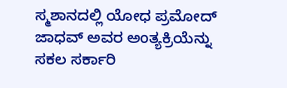ಸ್ಮಶಾನದಲ್ಲಿ ಯೋಧ ಪ್ರಮೋದ್ ಜಾಧವ್ ಅವರ ಅಂತ್ಯಕ್ರಿಯೆನ್ನು ಸಕಲ ಸರ್ಕಾರಿ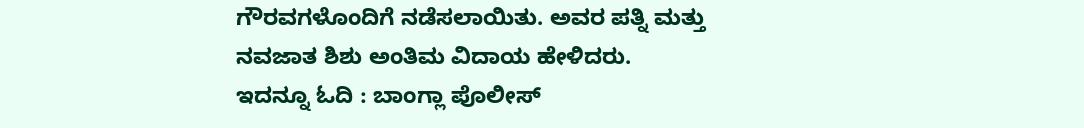ಗೌರವಗಳೊಂದಿಗೆ ನಡೆಸಲಾಯಿತು. ಅವರ ಪತ್ನಿ ಮತ್ತು ನವಜಾತ ಶಿಶು ಅಂತಿಮ ವಿದಾಯ ಹೇಳಿದರು.
ಇದನ್ನೂ ಓದಿ : ಬಾಂಗ್ಲಾ ಪೊಲೀಸ್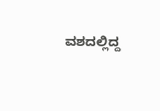ವಶದಲ್ಲಿದ್ದ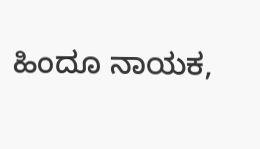ಹಿಂದೂ ನಾಯಕ,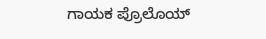ಗಾಯಕ ಪ್ರೊಲೊಯ್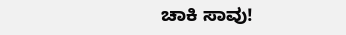ಚಾಕಿ ಸಾವು!